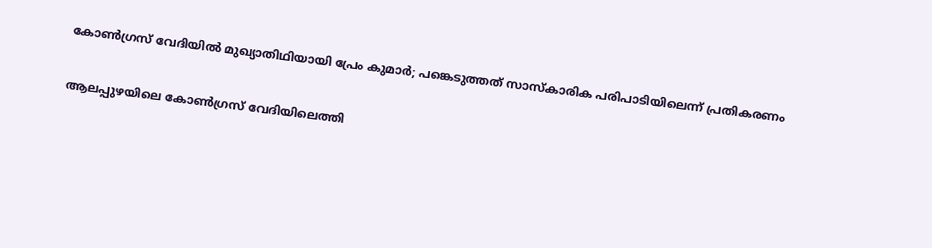കോൺഗ്രസ് വേദിയിൽ മുഖ്യാതിഥിയായി പ്രേം കുമാർ; പങ്കെടുത്തത് സാസ്കാരിക പരിപാടിയിലെന്ന് പ്രതികരണം

ആലപ്പുഴയിലെ കോൺഗ്രസ് വേദിയിലെത്തി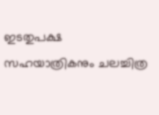ഇടതുപക്ഷ സഹയാത്രികനും ചലച്ചിത്ര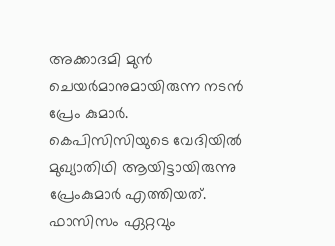അക്കാദമി മുൻ ചെയർമാനുമായിരുന്ന നടൻ പ്രേം കുമാർ. കെപിസിസിയുടെ വേദിയിൽ മുഖ്യാതിഥി ആയിട്ടായിരുന്നു പ്രേംകുമാർ എത്തിയത്. ഫാസിസം ഏറ്റവും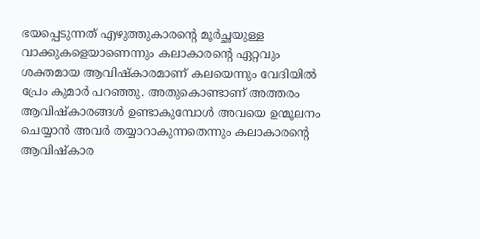ഭയപ്പെടുന്നത് എഴുത്തുകാരന്റെ മൂർച്ഛയുള്ള വാക്കുകളെയാണെന്നും കലാകാരന്റെ ഏറ്റവും ശക്തമായ ആവിഷ്കാരമാണ് കലയെന്നും വേദിയിൽ പ്രേം കുമാർ പറഞ്ഞു. അതുകൊണ്ടാണ് അത്തരം ആവിഷ്കാരങ്ങൾ ഉണ്ടാകുമ്പോൾ അവയെ ഉന്മൂലനം ചെയ്യാൻ അവർ തയ്യാറാകുന്നതെന്നും കലാകാരന്റെ ആവിഷ്കാര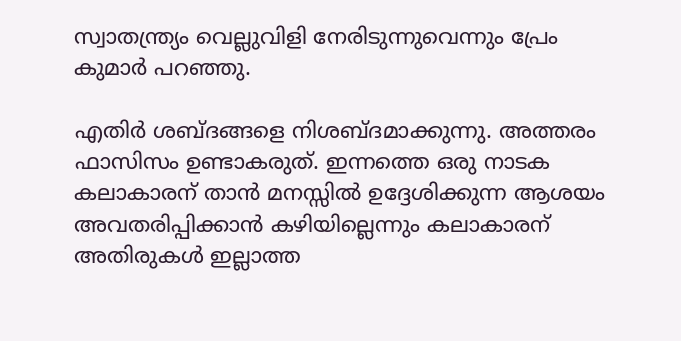സ്വാതന്ത്ര്യം വെല്ലുവിളി നേരിടുന്നുവെന്നും പ്രേം കുമാർ പറഞ്ഞു.

എതിർ ശബ്ദങ്ങളെ നിശബ്ദമാക്കുന്നു. അത്തരം ഫാസിസം ഉണ്ടാകരുത്. ഇന്നത്തെ ഒരു നാടക കലാകാരന് താൻ മനസ്സിൽ ഉദ്ദേശിക്കുന്ന ആശയം അവതരിപ്പിക്കാൻ കഴിയില്ലെന്നും കലാകാരന് അതിരുകൾ ഇല്ലാത്ത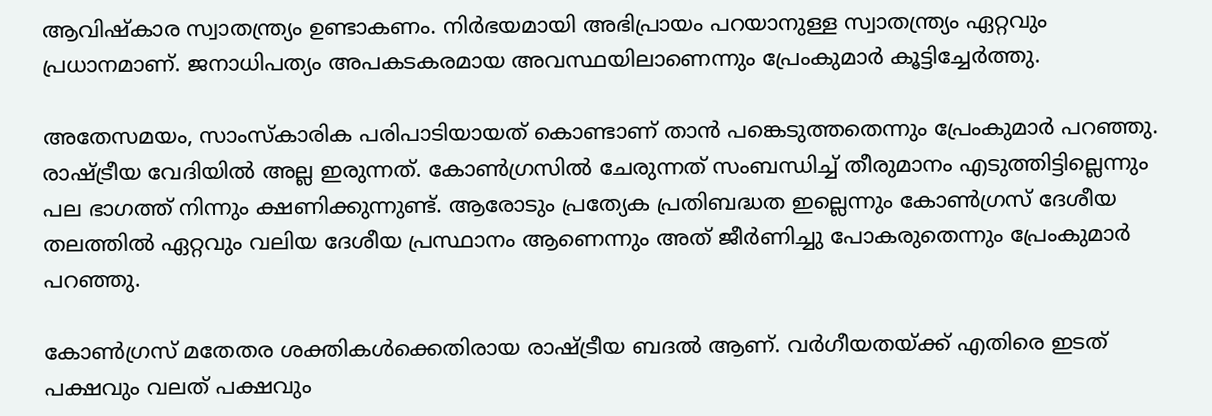ആവിഷ്കാര സ്വാതന്ത്ര്യം ഉണ്ടാകണം. നിർഭയമായി അഭിപ്രായം പറയാനുള്ള സ്വാതന്ത്ര്യം ഏറ്റവും പ്രധാനമാണ്. ജനാധിപത്യം അപകടകരമായ അവസ്ഥയിലാണെന്നും പ്രേംകുമാ‍ർ കൂട്ടിച്ചേർത്തു.

അതേസമയം, സാംസ്‌കാരിക പരിപാടിയായത് കൊണ്ടാണ് താൻ പങ്കെടുത്തതെന്നും പ്രേംകുമാ‍ർ പറഞ്ഞു. രാഷ്ട്രീയ വേദിയിൽ അല്ല ഇരുന്നത്. കോൺഗ്രസിൽ ചേരുന്നത് സംബന്ധിച്ച് തീരുമാനം എടുത്തിട്ടില്ലെന്നും പല ഭാഗത്ത്‌ നിന്നും ക്ഷണിക്കുന്നുണ്ട്. ആരോടും പ്രത്യേക പ്രതിബദ്ധത ഇല്ലെന്നും കോൺഗ്രസ്‌ ദേശീയ തലത്തിൽ ഏറ്റവും വലിയ ദേശീയ പ്രസ്ഥാനം ആണെന്നും അത് ജീർണിച്ചു പോകരുതെന്നും പ്രേംകുമാർ പറഞ്ഞു.

കോൺഗ്രസ്‌ മതേതര ശക്തികൾക്കെതിരായ രാഷ്ട്രീയ ബദൽ ആണ്. വർഗീയതയ്ക്ക് എതിരെ ഇടത് പക്ഷവും വലത് പക്ഷവും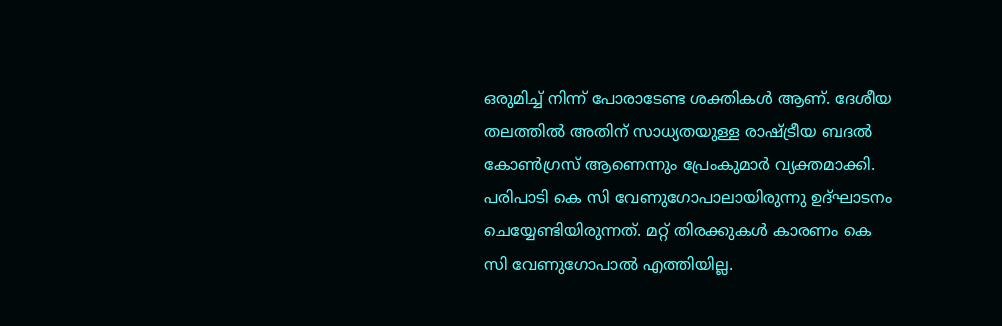ഒരുമിച്ച് നിന്ന് പോരാടേണ്ട ശക്തികൾ ആണ്. ദേശീയ തലത്തിൽ അതിന് സാധ്യതയുള്ള രാഷ്ട്രീയ ബദൽ കോൺഗ്രസ്‌ ആണെന്നും പ്രേംകുമാർ വ്യക്തമാക്കി. പരിപാടി കെ സി വേണുഗോപാലായിരുന്നു ഉദ്ഘാടനം ചെയ്യേണ്ടിയിരുന്നത്. മറ്റ് തിരക്കുകൾ കാരണം കെ സി വേണുഗോപാൽ എത്തിയില്ല.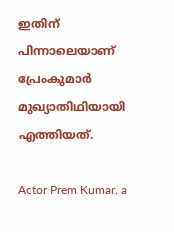ഇതിന് പിന്നാലെയാണ് പ്രേംകുമാർ മുഖ്യാതിഥിയായി എത്തിയത്.

Actor Prem Kumar, a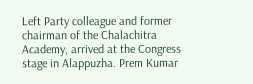Left Party colleague and former chairman of the Chalachitra Academy, arrived at the Congress stage in Alappuzha. Prem Kumar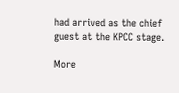had arrived as the chief guest at the KPCC stage.

More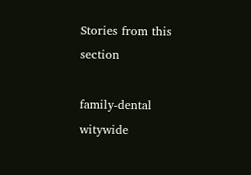Stories from this section

family-dental
witywide